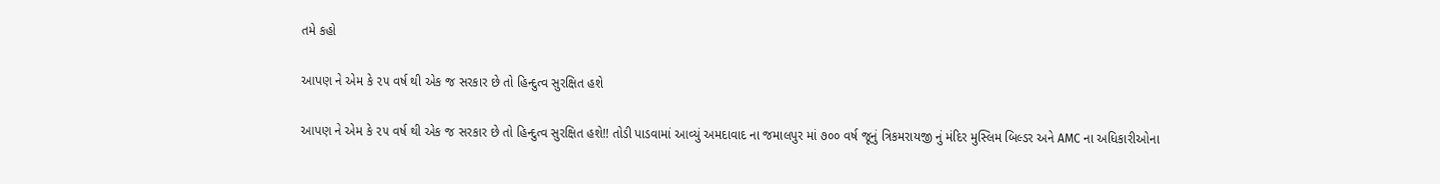તમે કહો

આપણ ને એમ કે ૨૫ વર્ષ થી એક જ સરકાર છે તો હિન્દુત્વ સુરક્ષિત હશે

આપણ ને એમ કે ૨૫ વર્ષ થી એક જ સરકાર છે તો હિન્દુત્વ સુરક્ષિત હશે!! તોડી પાડવામાં આવ્યું અમદાવાદ ના જમાલપુર માં ૭૦૦ વર્ષ જૂનું ત્રિકમરાયજી નું મંદિર મુસ્લિમ બિલ્ડર અને AMC ના અધિકારીઓના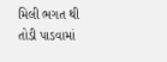મિલી ભગત થી તોડી પાડવામાં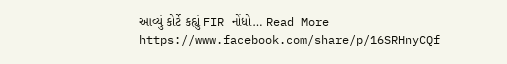આવ્યું કોર્ટે કહ્યું FIR નોંધો… Read More https://www.facebook.com/share/p/16SRHnyCQf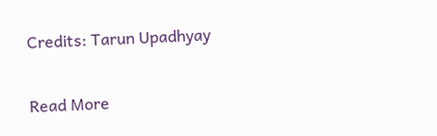Credits: Tarun Upadhyay

Read More